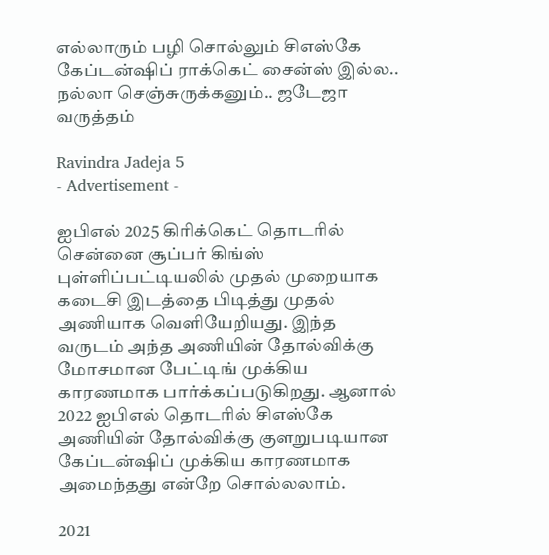எல்லாரும் பழி சொல்லும் சிஎஸ்கே கேப்டன்ஷிப் ராக்கெட் சைன்ஸ் இல்ல.. நல்லா செஞ்சுருக்கனும்.. ஜடேஜா வருத்தம்

Ravindra Jadeja 5
- Advertisement -

ஐபிஎல் 2025 கிரிக்கெட் தொடரில் சென்னை சூப்பர் கிங்ஸ் புள்ளிப்பட்டியலில் முதல் முறையாக கடைசி இடத்தை பிடித்து முதல் அணியாக வெளியேறியது. இந்த வருடம் அந்த அணியின் தோல்விக்கு மோசமான பேட்டிங் முக்கிய காரணமாக பார்க்கப்படுகிறது. ஆனால் 2022 ஐபிஎல் தொடரில் சிஎஸ்கே அணியின் தோல்விக்கு குளறுபடியான கேப்டன்ஷிப் முக்கிய காரணமாக அமைந்தது என்றே சொல்லலாம்.

2021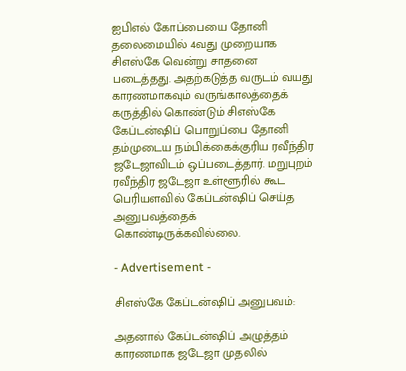ஐபிஎல் கோப்பையை தோனி தலைமையில் 4வது முறையாக சிஎஸ்கே வென்று சாதனை படைத்தது. அதற்கடுத்த வருடம் வயது காரணமாகவும் வருங்காலத்தைக் கருத்தில் கொண்டும் சிஎஸ்கே கேப்டன்ஷிப் பொறுப்பை தோனி தம்முடைய நம்பிக்கைக்குரிய ரவீந்திர ஜடேஜாவிடம் ஒப்படைத்தார். மறுபுறம் ரவீந்திர ஜடேஜா உள்ளூரில் கூட பெரியளவில் கேப்டன்ஷிப் செய்த அனுபவத்தைக் கொண்டிருக்கவில்லை.

- Advertisement -

சிஎஸ்கே கேப்டன்ஷிப் அனுபவம்:

அதனால் கேப்டன்ஷிப் அழுத்தம் காரணமாக ஜடேஜா முதலில்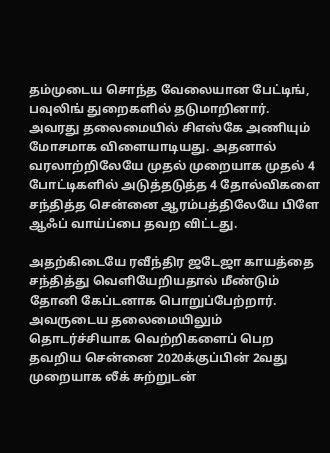தம்முடைய சொந்த வேலையான பேட்டிங், பவுலிங் துறைகளில் தடுமாறினார். அவரது தலைமையில் சிஎஸ்கே அணியும் மோசமாக விளையாடியது. அதனால் வரலாற்றிலேயே முதல் முறையாக முதல் 4 போட்டிகளில் அடுத்தடுத்த 4 தோல்விகளை சந்தித்த சென்னை ஆரம்பத்திலேயே பிளே ஆஃப் வாய்ப்பை தவற விட்டது.

அதற்கிடையே ரவீந்திர ஜடேஜா காயத்தை சந்தித்து வெளியேறியதால் மீண்டும் தோனி கேப்டனாக பொறுப்பேற்றார். அவருடைய தலைமையிலும் தொடர்ச்சியாக வெற்றிகளைப் பெற தவறிய சென்னை 2020க்குப்பின் 2வது முறையாக லீக் சுற்றுடன்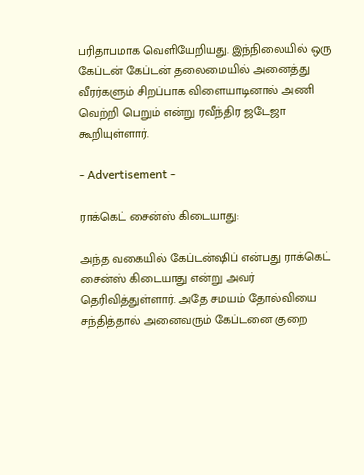பரிதாபமாக வெளியேறியது. இந்நிலையில் ஒரு கேப்டன் கேப்டன் தலைமையில் அனைத்து வீரர்களும் சிறப்பாக விளையாடினால் அணி வெற்றி பெறும் என்று ரவீந்திர ஜடேஜா கூறியுள்ளார்.

- Advertisement -

ராக்கெட் சைன்ஸ் கிடையாது:

அந்த வகையில் கேப்டன்ஷிப் என்பது ராக்கெட் சைன்ஸ் கிடையாது என்று அவர் தெரிவித்துள்ளார். அதே சமயம் தோல்வியை சந்தித்தால் அனைவரும் கேப்டனை குறை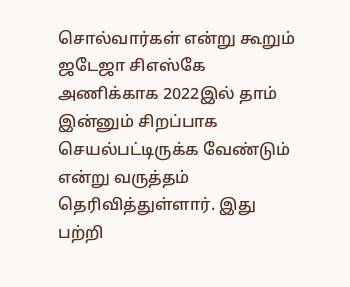சொல்வார்கள் என்று கூறும் ஜடேஜா சிஎஸ்கே அணிக்காக 2022இல் தாம் இன்னும் சிறப்பாக செயல்பட்டிருக்க வேண்டும் என்று வருத்தம் தெரிவித்துள்ளார். இது பற்றி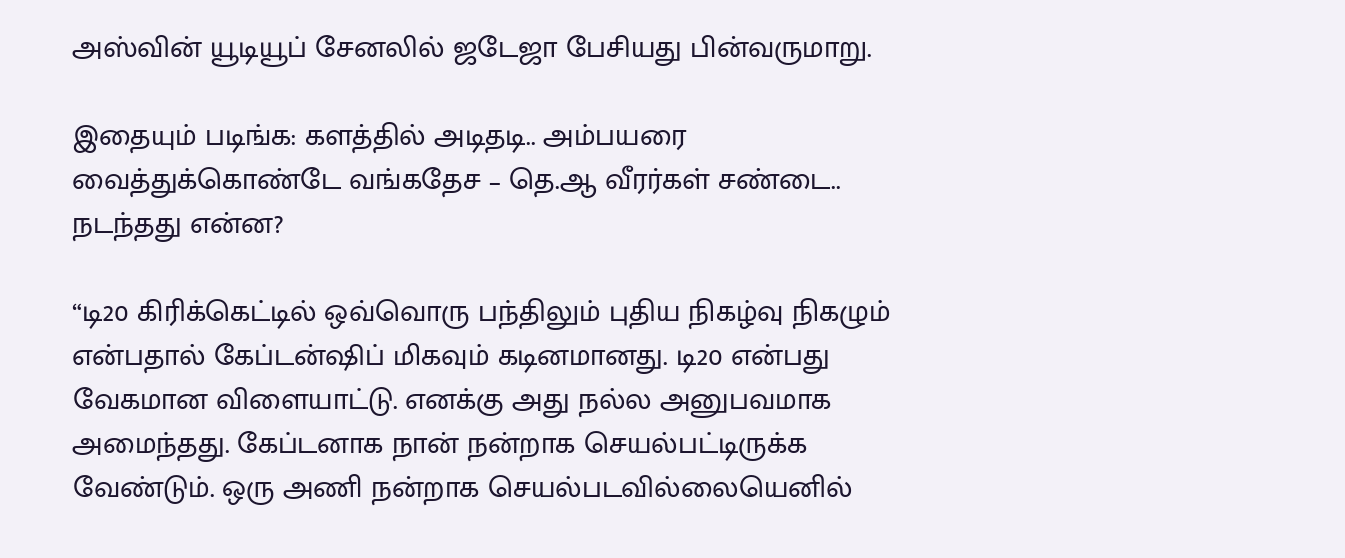அஸ்வின் யூடியூப் சேனலில் ஜடேஜா பேசியது பின்வருமாறு.

இதையும் படிங்க: களத்தில் அடிதடி.. அம்பயரை வைத்துக்கொண்டே வங்கதேச – தெ.ஆ வீரர்கள் சண்டை.. நடந்தது என்ன?

“டி20 கிரிக்கெட்டில் ஒவ்வொரு பந்திலும் புதிய நிகழ்வு நிகழும் என்பதால் கேப்டன்ஷிப் மிகவும் கடினமானது. டி20 என்பது வேகமான விளையாட்டு. எனக்கு அது நல்ல அனுபவமாக அமைந்தது. கேப்டனாக நான் நன்றாக செயல்பட்டிருக்க வேண்டும். ஒரு அணி நன்றாக செயல்படவில்லையெனில்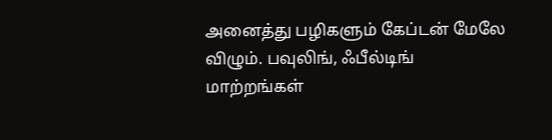அனைத்து பழிகளும் கேப்டன் மேலே விழும். பவுலிங், ஃபீல்டிங் மாற்றங்கள்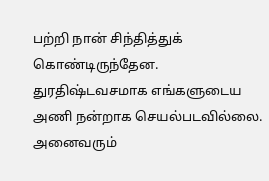பற்றி நான் சிந்தித்துக் கொண்டிருந்தேன. துரதிஷ்டவசமாக எங்களுடைய அணி நன்றாக செயல்படவில்லை. அனைவரும்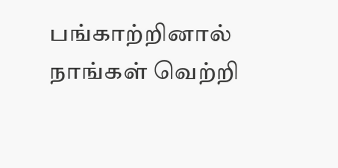பங்காற்றினால் நாங்கள் வெற்றி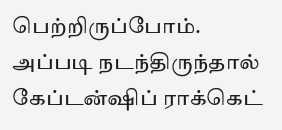பெற்றிருப்போம். அப்படி நடந்திருந்தால் கேப்டன்ஷிப் ராக்கெட்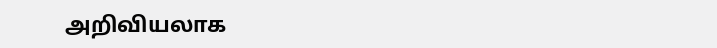அறிவியலாக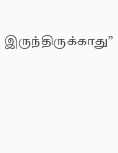இருந்திருக்காது”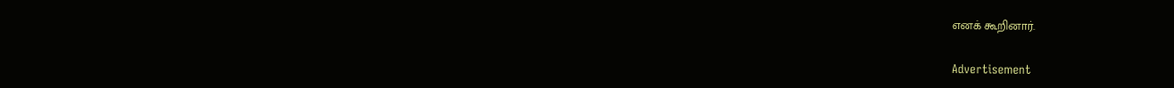எனக் கூறினார்.

Advertisement